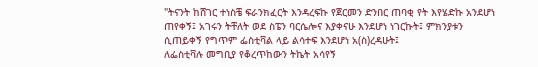"ትናንት ከሸገር ተነስቼ ፍራንክፈርት እንዳረፍኩ የጀርመን ድንበር ጠባቂ የት እየሄድኩ አንደሆነ ጠየቀኝ፤ አገሩን ትቸለት ወደ ስፔን ባርሴሎና እያቀናሁ እንደሆነ ነገርኩት፤ ምክንያቱን ሲጠይቀኝ የግጥም ፌስቲቫል ላይ ልሳተፍ እንደሆነ አ(ስ)ረዳሁት፤
ለፌስቲቫሉ መግቢያ የቆረጥከውን ትኬት አሳየኝ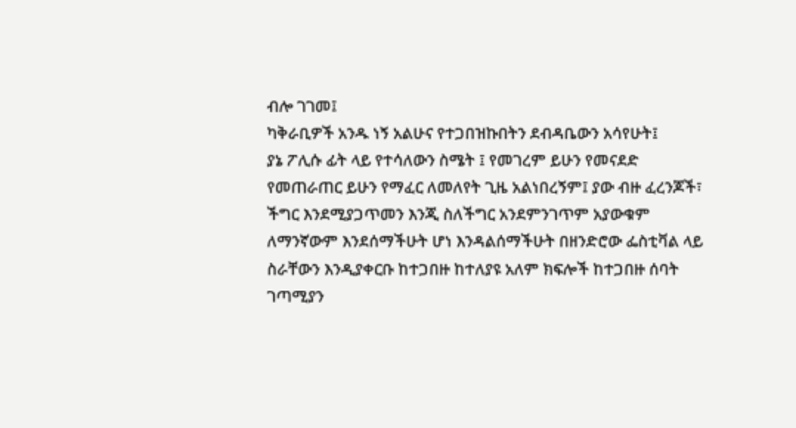ብሎ ገገመ፤
ካቅራቢዎች አንዱ ነኝ አልሁና የተጋበዝኩበትን ደብዳቤውን አሳየሁት፤
ያኔ ፖሊሱ ፊት ላይ የተሳለውን ስሜት ፤ የመገረም ይሁን የመናደድ የመጠራጠር ይሁን የማፈር ለመለየት ጊዜ አልነበረኝም፤ ያው ብዙ ፈረንጆች፣ ችግር እንደሚያጋጥመን እንጂ ስለችግር አንደምንገጥም አያውቁም
ለማንኛውም እንደሰማችሁት ሆነ እንዳልሰማችሁት በዘንድሮው ፌስቲቫል ላይ ስራቸውን እንዲያቀርቡ ከተጋበዙ ከተለያዩ አለም ክፍሎች ከተጋበዙ ሰባት ገጣሚያን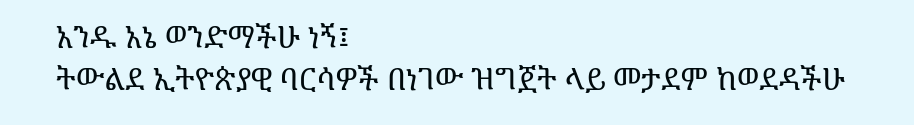አንዱ አኔ ወንድማችሁ ነኝ፤
ትውልደ ኢትዮጵያዊ ባርሳዎች በነገው ዝግጀት ላይ መታደም ከወደዳችሁ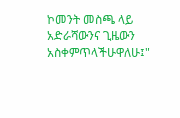ኮመንት መስጫ ላይ አድራሻውንና ጊዜውን አስቀምጥላችሁዋለሁ፤"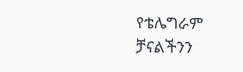የቴሌግራም ቻናልችንን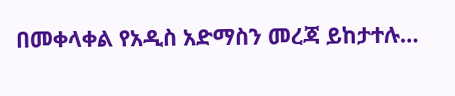በመቀላቀል የአዲስ አድማስን መረጃ ይከታተሉ…